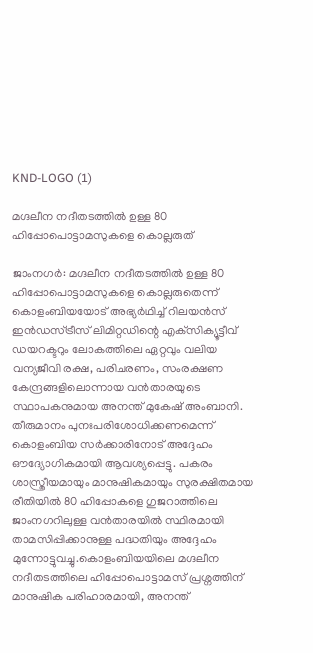KND-LOGO (1)

മഗ്ദലീന നദീതടത്തിൽ ഉള്ള 80 ഹിപ്പോപൊട്ടാമസുകളെ കൊല്ലരുത്

ജാംനഗർ: മഗ്ദലീന നദീതടത്തിൽ ഉള്ള 80 ഹിപ്പോപൊട്ടാമസുകളെ കൊല്ലരുതെന്ന് കൊളംബിയയോട് അഭ്യർഥിച്ച് റിലയൻസ് ഇൻഡസ്ട്രീസ് ലിമിറ്റഡിന്റെ എക്‌സിക്യൂട്ടീവ് ഡയറക്ടറും ലോകത്തിലെ ഏറ്റവും വലിയ വന്യജീവി രക്ഷ, പരിചരണം, സംരക്ഷണ കേന്ദ്രങ്ങളിലൊന്നായ വൻതാരയുടെ സ്ഥാപകനുമായ അനന്ത് മുകേഷ് അംബാനി. തീരുമാനം പുനഃപരിശോധിക്കണമെന്ന് കൊളംബിയ സർക്കാരിനോട് അദ്ദേഹം ഔദ്യോഗികമായി ആവശ്യപ്പെട്ടു. പകരം ശാസ്ത്രീയമായും മാനുഷികമായും സുരക്ഷിതമായ രീതിയിൽ 80 ഹിപ്പോകളെ ഗുജറാത്തിലെ ജാംനഗറിലുള്ള വൻതാരയിൽ സ്ഥിരമായി താമസിപ്പിക്കാനുള്ള പദ്ധതിയും അദ്ദേഹം മുന്നോട്ടുവച്ചു.കൊളംബിയയിലെ മഗ്ദലീന നദീതടത്തിലെ ഹിപ്പോപൊട്ടാമസ് പ്രശ്നത്തിന് മാനുഷിക പരിഹാരമായി, അനന്ത്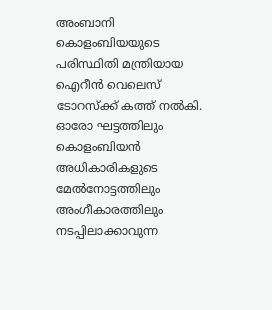അംബാനി കൊളംബിയയുടെ പരിസ്ഥിതി മന്ത്രിയായ ഐറീൻ വെലെസ് ടോറസ്‌ക്ക് കത്ത് നൽകി. ഓരോ ഘട്ടത്തിലും കൊളംബിയൻ അധികാരികളുടെ മേൽനോട്ടത്തിലും അംഗീകാരത്തിലും നടപ്പിലാക്കാവുന്ന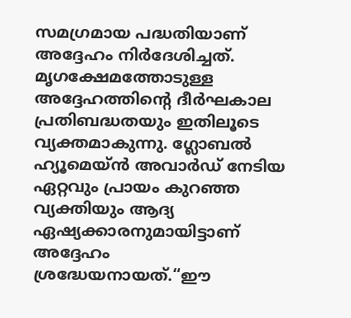സമഗ്രമായ പദ്ധതിയാണ് അദ്ദേഹം നിർദേശിച്ചത്. മൃഗക്ഷേമത്തോടുള്ള അദ്ദേഹത്തിന്റെ ദീർഘകാല പ്രതിബദ്ധതയും ഇതിലൂടെ വ്യക്തമാകുന്നു. ഗ്ലോബൽ ഹ്യൂമെയ്ൻ അവാർഡ് നേടിയ ഏറ്റവും പ്രായം കുറഞ്ഞ വ്യക്തിയും ആദ്യ ഏഷ്യക്കാരനുമായിട്ടാണ് അദ്ദേഹം ശ്രദ്ധേയനായത്.“ഈ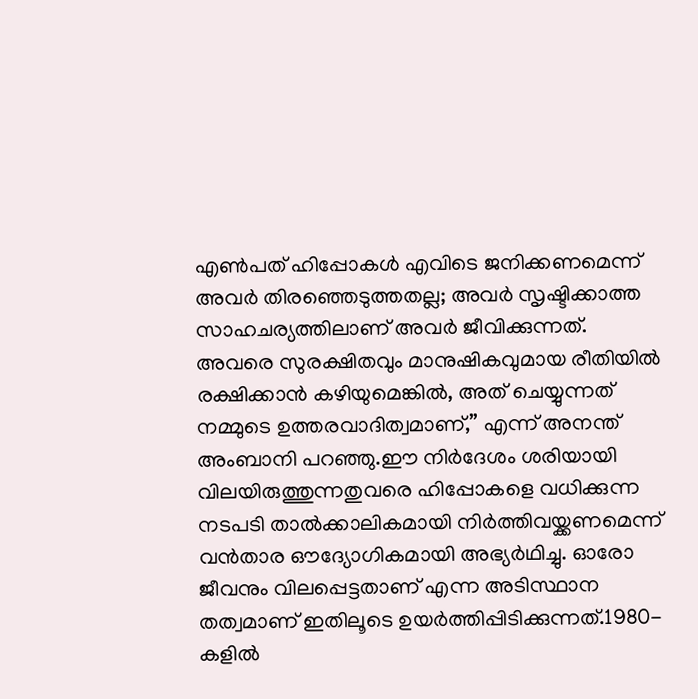എൺപത് ഹിപ്പോകൾ എവിടെ ജനിക്കണമെന്ന് അവർ തിരഞ്ഞെടുത്തതല്ല; അവർ സൃഷ്ടിക്കാത്ത സാഹചര്യത്തിലാണ് അവർ ജീവിക്കുന്നത്. അവരെ സുരക്ഷിതവും മാനുഷികവുമായ രീതിയിൽ രക്ഷിക്കാൻ കഴിയുമെങ്കിൽ, അത് ചെയ്യുന്നത് നമ്മുടെ ഉത്തരവാദിത്വമാണ്,” എന്ന് അനന്ത് അംബാനി പറഞ്ഞു.ഈ നിർദേശം ശരിയായി വിലയിരുത്തുന്നതുവരെ ഹിപ്പോകളെ വധിക്കുന്ന നടപടി താൽക്കാലികമായി നിർത്തിവയ്ക്കണമെന്ന് വൻതാര ഔദ്യോഗികമായി അഭ്യർഥിച്ചു. ഓരോ ജീവനും വിലപ്പെട്ടതാണ് എന്ന അടിസ്ഥാന തത്വമാണ് ഇതിലൂടെ ഉയർത്തിപ്പിടിക്കുന്നത്.1980-കളിൽ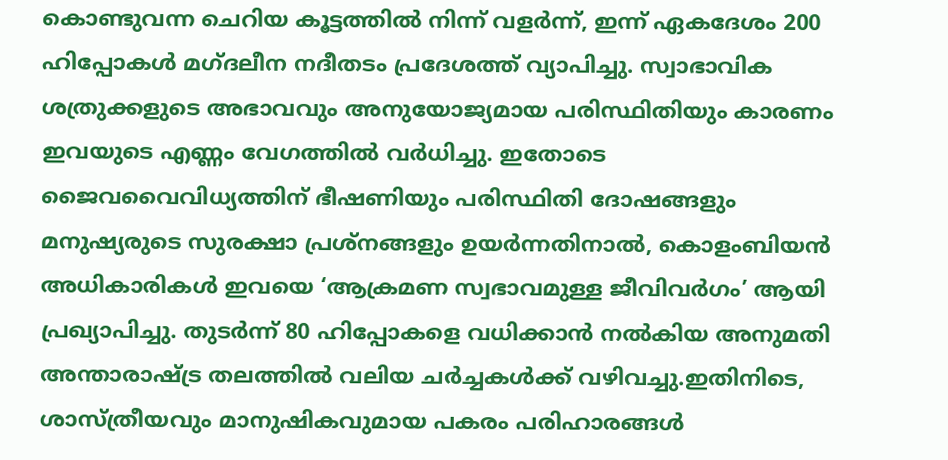കൊണ്ടുവന്ന ചെറിയ കൂട്ടത്തിൽ നിന്ന് വളർന്ന്, ഇന്ന് ഏകദേശം 200 ഹിപ്പോകൾ മഗ്ദലീന നദീതടം പ്രദേശത്ത് വ്യാപിച്ചു. സ്വാഭാവിക ശത്രുക്കളുടെ അഭാവവും അനുയോജ്യമായ പരിസ്ഥിതിയും കാരണം ഇവയുടെ എണ്ണം വേഗത്തിൽ വർധിച്ചു. ഇതോടെ ജൈവവൈവിധ്യത്തിന് ഭീഷണിയും പരിസ്ഥിതി ദോഷങ്ങളും മനുഷ്യരുടെ സുരക്ഷാ പ്രശ്നങ്ങളും ഉയർന്നതിനാൽ, കൊളംബിയൻ അധികാരികൾ ഇവയെ ‘ആക്രമണ സ്വഭാവമുള്ള ജീവിവർഗം’ ആയി പ്രഖ്യാപിച്ചു. തുടർന്ന് 80 ഹിപ്പോകളെ വധിക്കാൻ നൽകിയ അനുമതി അന്താരാഷ്ട്ര തലത്തിൽ വലിയ ചര്‍ച്ചകൾക്ക് വഴിവച്ചു.ഇതിനിടെ, ശാസ്ത്രീയവും മാനുഷികവുമായ പകരം പരിഹാരങ്ങൾ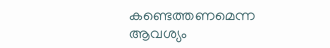കണ്ടെത്തണമെന്ന ആവശ്യം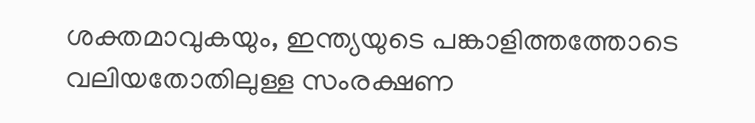ശക്തമാവുകയും, ഇന്ത്യയുടെ പങ്കാളിത്തത്തോടെ വലിയതോതിലുള്ള സംരക്ഷണ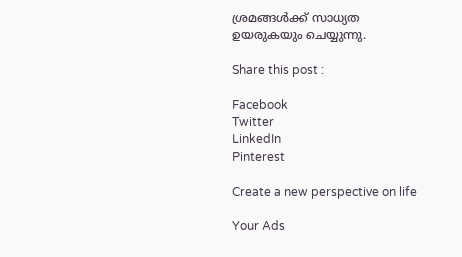ശ്രമങ്ങൾക്ക് സാധ്യത ഉയരുകയും ചെയ്യുന്നു.

Share this post :

Facebook
Twitter
LinkedIn
Pinterest

Create a new perspective on life

Your Ads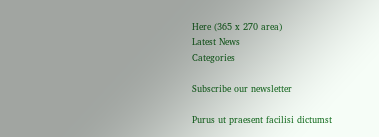Here (365 x 270 area)
Latest News
Categories

Subscribe our newsletter

Purus ut praesent facilisi dictumst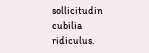sollicitudin cubilia ridiculus.